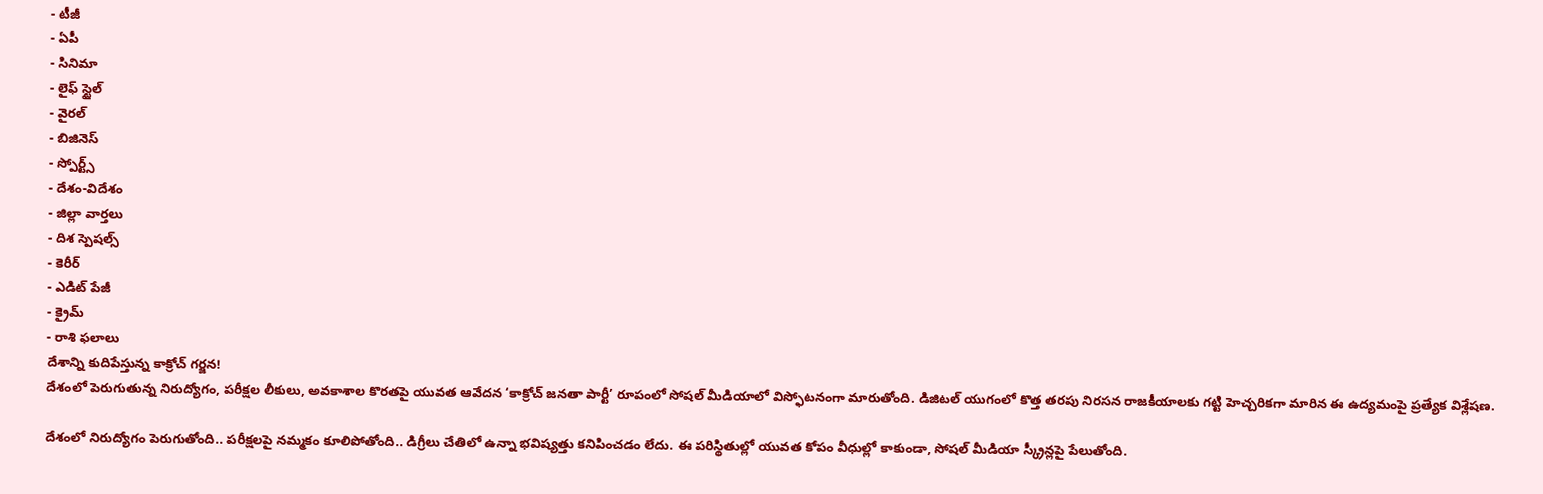- టీజీ
- ఏపీ
- సినిమా
- లైఫ్ స్టైల్
- వైరల్
- బిజినెస్
- స్పోర్ట్స్
- దేశం-విదేశం
- జిల్లా వార్తలు
- దిశ స్పెషల్స్
- కెరీర్
- ఎడిట్ పేజీ
- క్రైమ్
- రాశి ఫలాలు
దేశాన్ని కుదిపేస్తున్న కాక్రోచ్ గర్జన!
దేశంలో పెరుగుతున్న నిరుద్యోగం, పరీక్షల లీకులు, అవకాశాల కొరతపై యువత ఆవేదన ‘కాక్రోచ్ జనతా పార్టీ’ రూపంలో సోషల్ మీడియాలో విస్ఫోటనంగా మారుతోంది. డిజిటల్ యుగంలో కొత్త తరపు నిరసన రాజకీయాలకు గట్టి హెచ్చరికగా మారిన ఈ ఉద్యమంపై ప్రత్యేక విశ్లేషణ.

దేశంలో నిరుద్యోగం పెరుగుతోంది.. పరీక్షలపై నమ్మకం కూలిపోతోంది.. డిగ్రీలు చేతిలో ఉన్నా భవిష్యత్తు కనిపించడం లేదు. ఈ పరిస్థితుల్లో యువత కోపం వీధుల్లో కాకుండా, సోషల్ మీడియా స్క్రీన్లపై పేలుతోంది.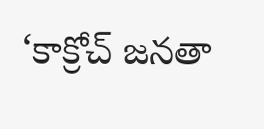‘కాక్రోచ్ జనతా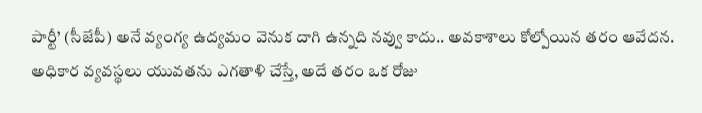పార్టీ’ (సీజేపీ) అనే వ్యంగ్య ఉద్యమం వెనుక దాగి ఉన్నది నవ్వు కాదు.. అవకాశాలు కోల్పోయిన తరం ఆవేదన.
అధికార వ్యవస్థలు యువతను ఎగతాళి చేస్తే, అదే తరం ఒక రోజు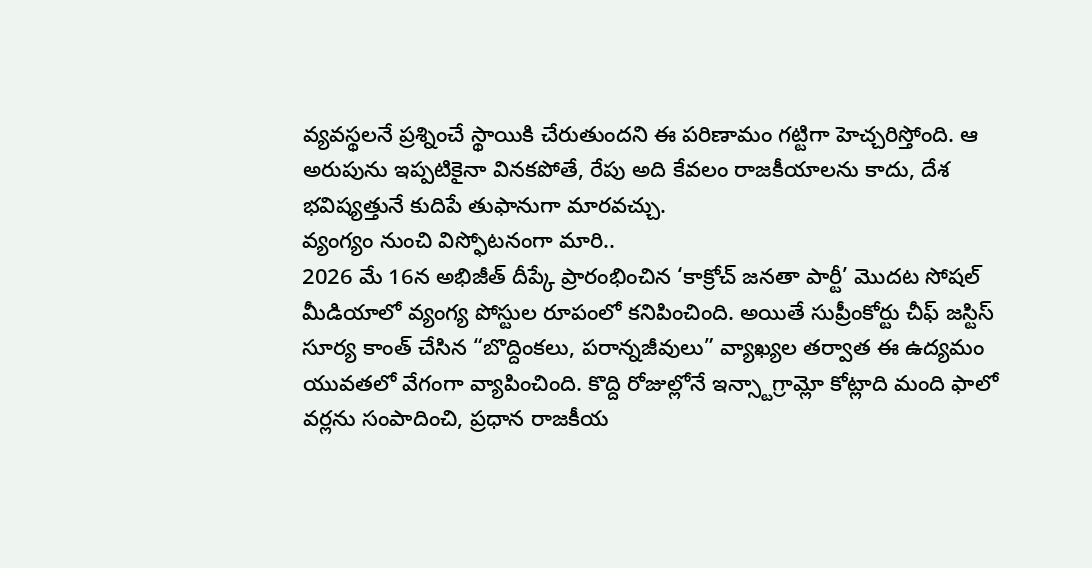వ్యవస్థలనే ప్రశ్నించే స్థాయికి చేరుతుందని ఈ పరిణామం గట్టిగా హెచ్చరిస్తోంది. ఆ అరుపును ఇప్పటికైనా వినకపోతే, రేపు అది కేవలం రాజకీయాలను కాదు, దేశ భవిష్యత్తునే కుదిపే తుఫానుగా మారవచ్చు.
వ్యంగ్యం నుంచి విస్ఫోటనంగా మారి..
2026 మే 16న అభిజీత్ దీప్కే ప్రారంభించిన ‘కాక్రోచ్ జనతా పార్టీ’ మొదట సోషల్ మీడియాలో వ్యంగ్య పోస్టుల రూపంలో కనిపించింది. అయితే సుప్రీంకోర్టు చీఫ్ జస్టిస్ సూర్య కాంత్ చేసిన “బొద్దింకలు, పరాన్నజీవులు” వ్యాఖ్యల తర్వాత ఈ ఉద్యమం యువతలో వేగంగా వ్యాపించింది. కొద్ది రోజుల్లోనే ఇన్స్టాగ్రామ్లో కోట్లాది మంది ఫాలో వర్లను సంపాదించి, ప్రధాన రాజకీయ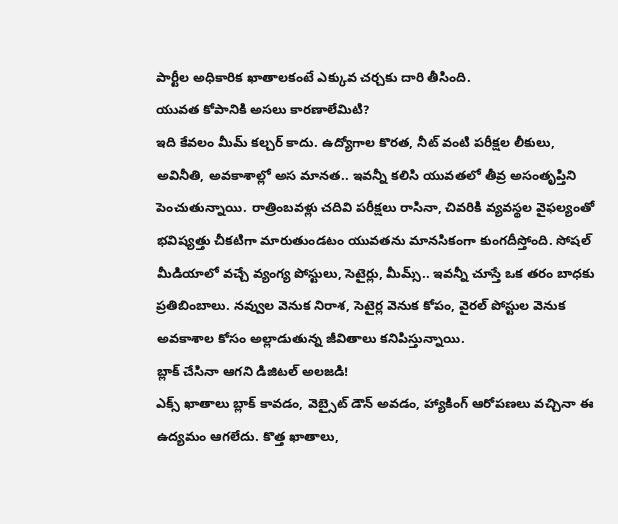పార్టీల అధికారిక ఖాతాలకంటే ఎక్కువ చర్చకు దారి తీసింది.
యువత కోపానికి అసలు కారణాలేమిటి?
ఇది కేవలం మీమ్ కల్చర్ కాదు. ఉద్యోగాల కొరత, నీట్ వంటి పరీక్షల లీకులు, అవినీతి, అవకాశాల్లో అస మానత.. ఇవన్నీ కలిసి యువతలో తీవ్ర అసంతృప్తిని పెంచుతున్నాయి. రాత్రింబవళ్లు చదివి పరీక్షలు రాసినా, చివరికి వ్యవస్థల వైఫల్యంతో భవిష్యత్తు చీకటిగా మారుతుండటం యువతను మానసికంగా కుంగదీస్తోంది. సోషల్ మీడియాలో వచ్చే వ్యంగ్య పోస్టులు, సెటైర్లు, మీమ్స్.. ఇవన్నీ చూస్తే ఒక తరం బాధకు ప్రతిబింబాలు. నవ్వుల వెనుక నిరాశ, సెటైర్ల వెనుక కోపం, వైరల్ పోస్టుల వెనుక అవకాశాల కోసం అల్లాడుతున్న జీవితాలు కనిపిస్తున్నాయి.
బ్లాక్ చేసినా ఆగని డిజిటల్ అలజడి!
ఎక్స్ ఖాతాలు బ్లాక్ కావడం, వెబ్సైట్ డౌన్ అవడం, హ్యాకింగ్ ఆరోపణలు వచ్చినా ఈ ఉద్యమం ఆగలేదు. కొత్త ఖాతాలు,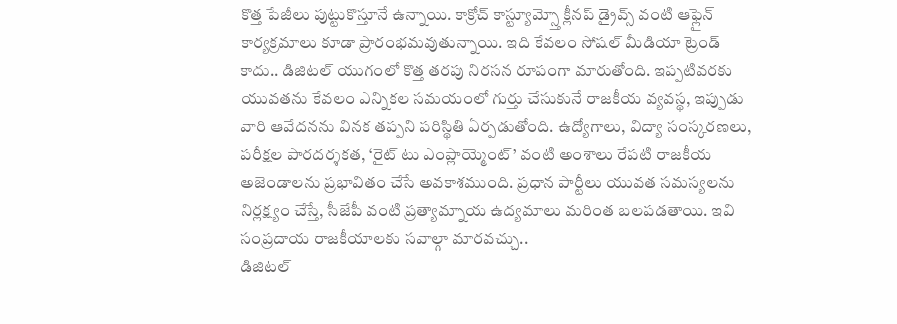కొత్త పేజీలు పుట్టుకొస్తూనే ఉన్నాయి. కాక్రోచ్ కాస్ట్యూమ్స్తో క్లీనప్ డ్రైవ్స్ వంటి ఆఫ్లైన్ కార్యక్రమాలు కూడా ప్రారంభమవుతున్నాయి. ఇది కేవలం సోషల్ మీడియా ట్రెండ్ కాదు.. డిజిటల్ యుగంలో కొత్త తరపు నిరసన రూపంగా మారుతోంది. ఇప్పటివరకు యువతను కేవలం ఎన్నికల సమయంలో గుర్తు చేసుకునే రాజకీయ వ్యవస్థ, ఇప్పుడు వారి ఆవేదనను వినక తప్పని పరిస్థితి ఏర్పడుతోంది. ఉద్యోగాలు, విద్యా సంస్కరణలు, పరీక్షల పారదర్శకత, ‘రైట్ టు ఎంప్లాయ్మెంట్’ వంటి అంశాలు రేపటి రాజకీయ అజెండాలను ప్రభావితం చేసే అవకాశముంది. ప్రధాన పార్టీలు యువత సమస్యలను నిర్లక్ష్యం చేస్తే, సీజేపీ వంటి ప్రత్యామ్నాయ ఉద్యమాలు మరింత బలపడతాయి. ఇవి సంప్రదాయ రాజకీయాలకు సవాల్గా మారవచ్చు..
డిజిటల్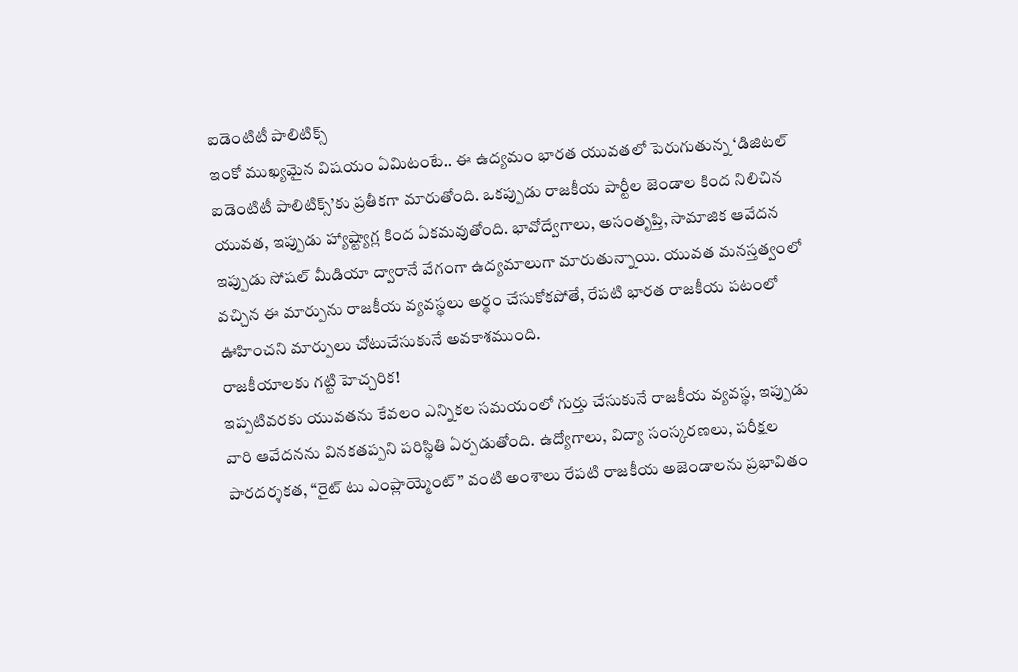ఐడెంటిటీ పాలిటిక్స్
ఇంకో ముఖ్యమైన విషయం ఏమిటంటే.. ఈ ఉద్యమం భారత యువతలో పెరుగుతున్న ‘డిజిటల్ ఐడెంటిటీ పాలిటిక్స్’కు ప్రతీకగా మారుతోంది. ఒకప్పుడు రాజకీయ పార్టీల జెండాల కింద నిలిచిన యువత, ఇప్పుడు హ్యాష్ట్యాగ్ల కింద ఏకమవుతోంది. భావోద్వేగాలు, అసంతృప్తి, సామాజిక ఆవేదన ఇప్పుడు సోషల్ మీడియా ద్వారానే వేగంగా ఉద్యమాలుగా మారుతున్నాయి. యువత మనస్తత్వంలో వచ్చిన ఈ మార్పును రాజకీయ వ్యవస్థలు అర్థం చేసుకోకపోతే, రేపటి భారత రాజకీయ పటంలో ఊహించని మార్పులు చోటుచేసుకునే అవకాశముంది.
రాజకీయాలకు గట్టి హెచ్చరిక!
ఇప్పటివరకు యువతను కేవలం ఎన్నికల సమయంలో గుర్తు చేసుకునే రాజకీయ వ్యవస్థ, ఇప్పుడు వారి ఆవేదనను వినకతప్పని పరిస్థితి ఏర్పడుతోంది. ఉద్యోగాలు, విద్యా సంస్కరణలు, పరీక్షల పారదర్శకత, “రైట్ టు ఎంప్లాయ్మెంట్” వంటి అంశాలు రేపటి రాజకీయ అజెండాలను ప్రభావితం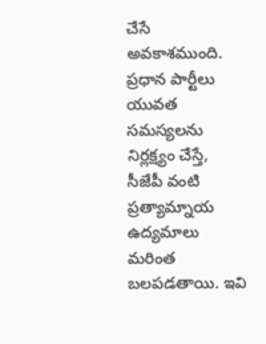చేసే అవకాశముంది. ప్రధాన పార్టీలు యువత సమస్యలను నిర్లక్ష్యం చేస్తే, సీజేపీ వంటి ప్రత్యామ్నాయ ఉద్యమాలు మరింత బలపడతాయి. ఇవి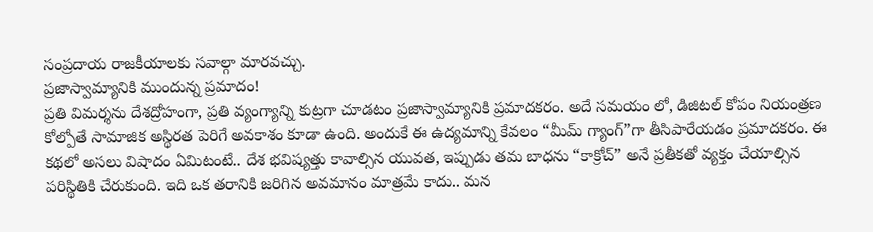సంప్రదాయ రాజకీయాలకు సవాల్గా మారవచ్చు.
ప్రజాస్వామ్యానికి ముందున్న ప్రమాదం!
ప్రతి విమర్శను దేశద్రోహంగా, ప్రతి వ్యంగ్యాన్ని కుట్రగా చూడటం ప్రజాస్వామ్యానికి ప్రమాదకరం. అదే సమయం లో, డిజిటల్ కోపం నియంత్రణ కోల్పోతే సామాజిక అస్థిరత పెరిగే అవకాశం కూడా ఉంది. అందుకే ఈ ఉద్యమాన్ని కేవలం “మీమ్ గ్యాంగ్”గా తీసిపారేయడం ప్రమాదకరం. ఈ కథలో అసలు విషాదం ఏమిటంటే.. దేశ భవిష్యత్తు కావాల్సిన యువత, ఇప్పుడు తమ బాధను “కాక్రోచ్” అనే ప్రతీకతో వ్యక్తం చేయాల్సిన పరిస్థితికి చేరుకుంది. ఇది ఒక తరానికి జరిగిన అవమానం మాత్రమే కాదు.. మన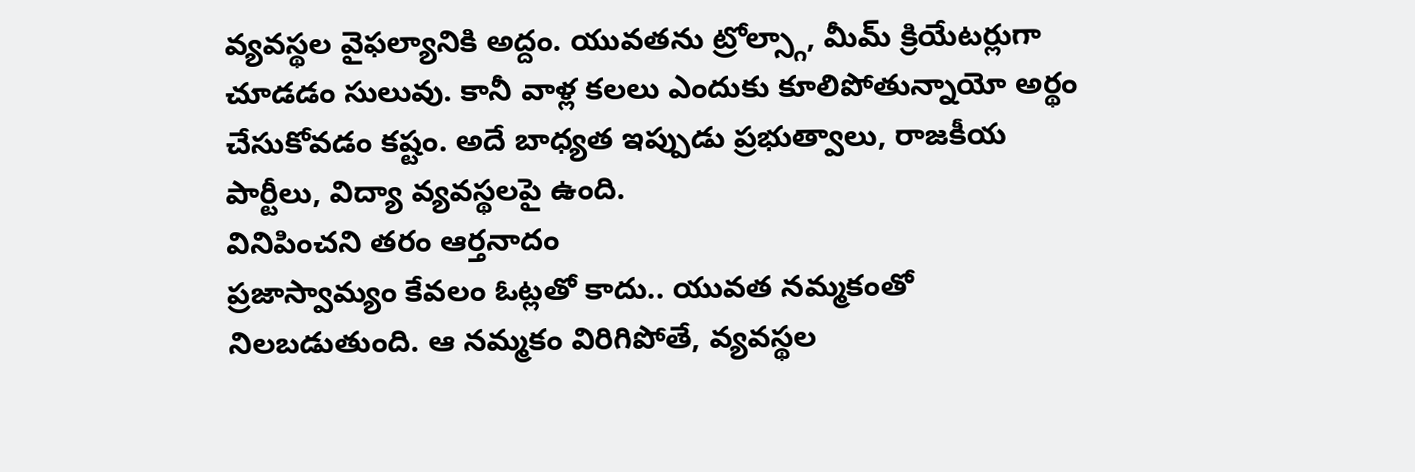వ్యవస్థల వైఫల్యానికి అద్దం. యువతను ట్రోల్స్గా, మీమ్ క్రియేటర్లుగా చూడడం సులువు. కానీ వాళ్ల కలలు ఎందుకు కూలిపోతున్నాయో అర్థం చేసుకోవడం కష్టం. అదే బాధ్యత ఇప్పుడు ప్రభుత్వాలు, రాజకీయ పార్టీలు, విద్యా వ్యవస్థలపై ఉంది.
వినిపించని తరం ఆర్తనాదం
ప్రజాస్వామ్యం కేవలం ఓట్లతో కాదు.. యువత నమ్మకంతో నిలబడుతుంది. ఆ నమ్మకం విరిగిపోతే, వ్యవస్థల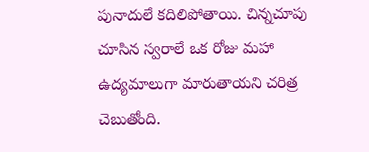పునాదులే కదిలిపోతాయి. చిన్నచూపు చూసిన స్వరాలే ఒక రోజు మహా ఉద్యమాలుగా మారుతాయని చరిత్ర చెబుతోంది.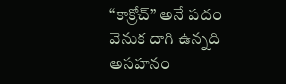“కాక్రోచ్” అనే పదం వెనుక దాగి ఉన్నది అసహనం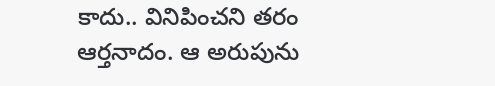కాదు.. వినిపించని తరం ఆర్తనాదం. ఆ అరుపును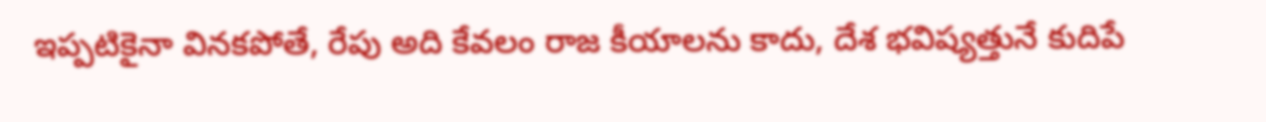ఇప్పటికైనా వినకపోతే, రేపు అది కేవలం రాజ కీయాలను కాదు, దేశ భవిష్యత్తునే కుదిపే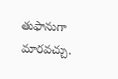తుఫానుగా మారవచ్చు.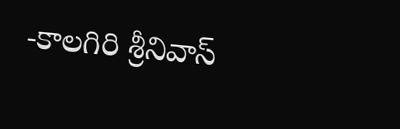-కాలగిరి శ్రీనివాస్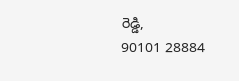రెడ్డి,
90101 28884